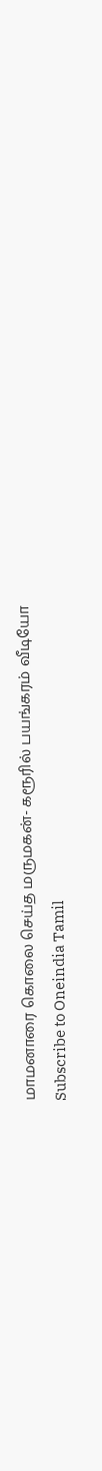மாமனாரை கொலை செய்த மருமகன்- கரூரில் பயங்கரம் வீடியோ
Subscribe to Oneindia Tamil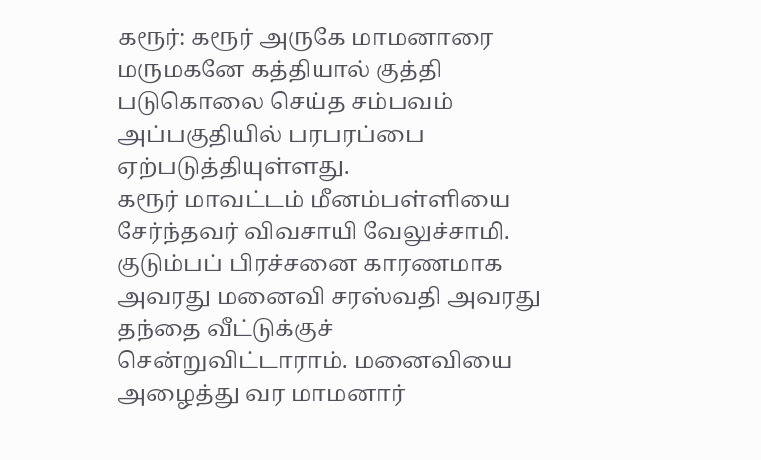கரூர்: கரூர் அருகே மாமனாரை மருமகனே கத்தியால் குத்தி படுகொலை செய்த சம்பவம் அப்பகுதியில் பரபரப்பை ஏற்படுத்தியுள்ளது.
கரூர் மாவட்டம் மீனம்பள்ளியை சேர்ந்தவர் விவசாயி வேலுச்சாமி. குடும்பப் பிரச்சனை காரணமாக அவரது மனைவி சரஸ்வதி அவரது தந்தை வீட்டுக்குச் சென்றுவிட்டாராம். மனைவியை அழைத்து வர மாமனார்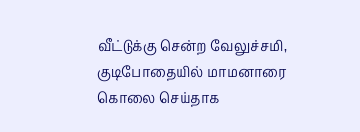வீட்டுக்கு சென்ற வேலுச்சமி, குடிபோதையில் மாமனாரை கொலை செய்தாக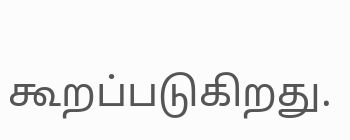கூறப்படுகிறது.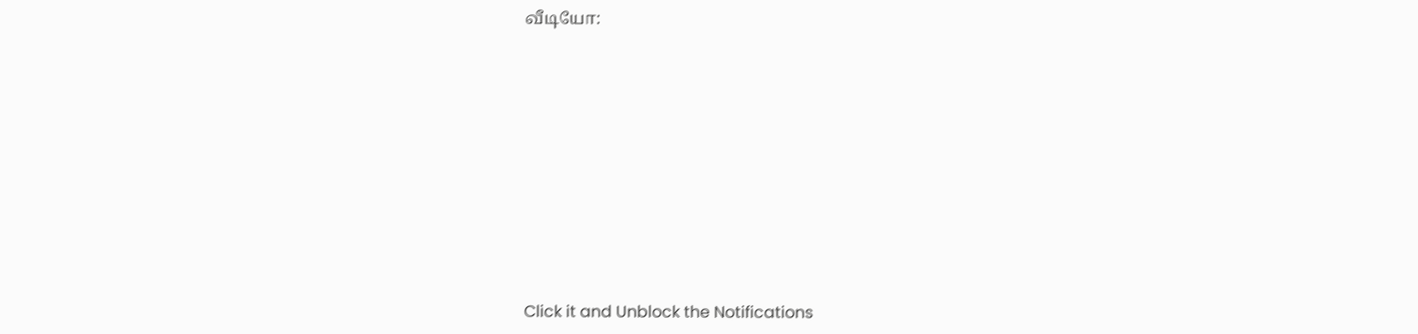வீடியோ:












Click it and Unblock the Notifications